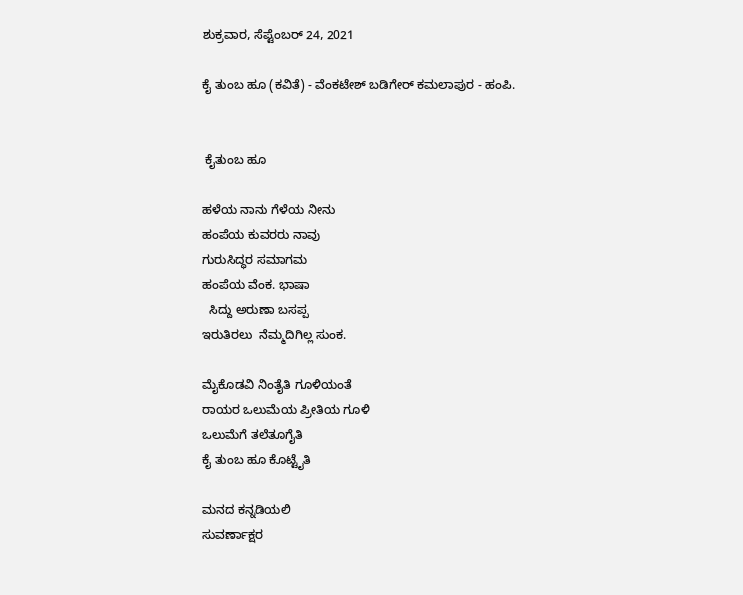ಶುಕ್ರವಾರ, ಸೆಪ್ಟೆಂಬರ್ 24, 2021

ಕೈ ತುಂಬ ಹೂ (ಕವಿತೆ) - ವೆಂಕಟೇಶ್ ಬಡಿಗೇರ್ ಕಮಲಾಪುರ - ಹಂಪಿ.


 ಕೈತುಂಬ ಹೂ

ಹಳೆಯ ನಾನು ಗೆಳೆಯ ನೀನು
ಹಂಪೆಯ ಕುವರರು ನಾವು
ಗುರುಸಿದ್ಧರ ಸಮಾಗಮ
ಹಂಪೆಯ ವೆಂಕ. ಭಾಷಾ
  ಸಿದ್ದು ಅರುಣಾ ಬಸಪ್ಪ
ಇರುತಿರಲು  ನೆಮ್ಮದಿಗಿಲ್ಲ ಸುಂಕ.

ಮೈಕೊಡವಿ ನಿಂತೈತಿ ಗೂಳಿಯಂತೆ
ರಾಯರ ಒಲುಮೆಯ ಪ್ರೀತಿಯ ಗೂಳಿ
ಒಲುಮೆಗೆ ತಲೆತೂಗೈತಿ
ಕೈ ತುಂಬ ಹೂ ಕೊಟ್ಟೈತಿ

ಮನದ ಕನ್ನಡಿಯಲಿ
ಸುವರ್ಣಾಕ್ಷರ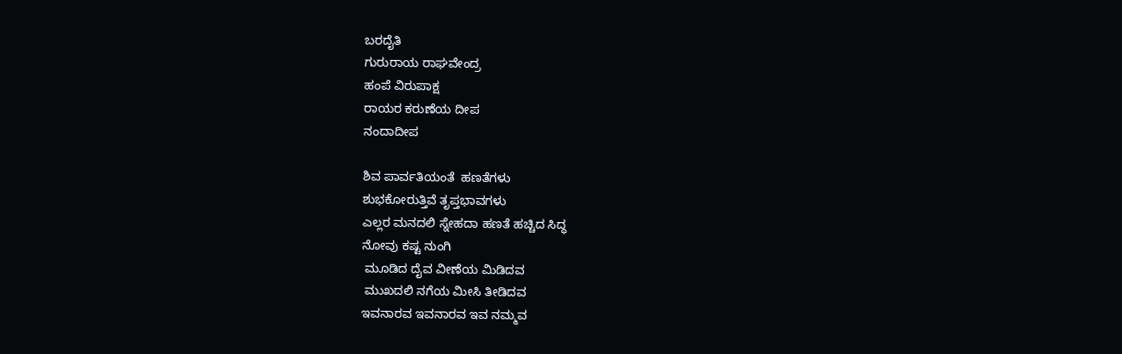ಬರದೈತಿ
ಗುರುರಾಯ ರಾಘವೇಂದ್ರ
ಹಂಪೆ ವಿರುಪಾಕ್ಷ
ರಾಯರ ಕರುಣೆಯ ದೀಪ
ನಂದಾದೀಪ

ಶಿವ ಪಾರ್ವತಿಯಂತೆ  ಹಣತೆಗಳು
ಶುಭಕೋರುತ್ತಿವೆ ತೃಪ್ತಭಾವಗಳು
ಎಲ್ಲರ ಮನದಲಿ ಸ್ನೇಹದಾ ಹಣತೆ ಹಚ್ಚಿದ ಸಿದ್ಧ
ನೋವು ಕಷ್ಟ ನುಂಗಿ
 ಮೂಡಿದ ದೈವ ವೀಣೆಯ ಮಿಡಿದವ
 ಮುಖದಲಿ ನಗೆಯ ಮೀಸಿ ತೀಡಿದವ
ಇವನಾರವ ಇವನಾರವ ಇವ ನಮ್ಮವ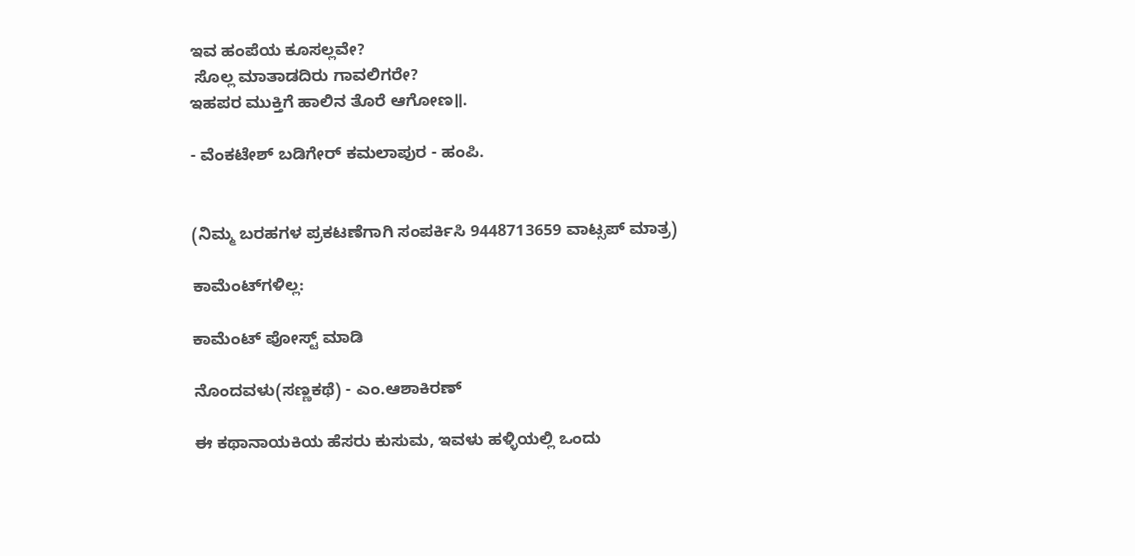ಇವ ಹಂಪೆಯ ಕೂಸಲ್ಲವೇ?
 ಸೊಲ್ಲ ಮಾತಾಡದಿರು ಗಾವಲಿಗರೇ?
ಇಹಪರ ಮುಕ್ತಿಗೆ ಹಾಲಿನ ತೊರೆ ಆಗೋಣ॥.

- ವೆಂಕಟೇಶ್ ಬಡಿಗೇರ್ ಕಮಲಾಪುರ - ಹಂಪಿ.


(ನಿಮ್ಮ ಬರಹಗಳ ಪ್ರಕಟಣೆಗಾಗಿ ಸಂಪರ್ಕಿಸಿ 9448713659 ವಾಟ್ಸಪ್ ಮಾತ್ರ)

ಕಾಮೆಂಟ್‌ಗಳಿಲ್ಲ:

ಕಾಮೆಂಟ್‌‌ ಪೋಸ್ಟ್‌ ಮಾಡಿ

ನೊಂದವಳು(ಸಣ್ಣಕಥೆ) - ಎಂ.ಆಶಾಕಿರಣ್

ಈ ಕಥಾನಾಯಕಿಯ ಹೆಸರು ಕುಸುಮ, ಇವಳು ಹಳ್ಳಿಯಲ್ಲಿ ಒಂದು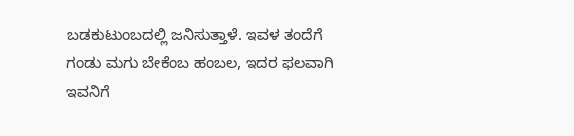ಬಡಕುಟುಂಬದಲ್ಲಿ ಜನಿಸುತ್ತಾಳೆ. ಇವಳ ತಂದೆಗೆ  ಗಂಡು ಮಗು ಬೇಕೆಂಬ ಹಂಬಲ, ಇದರ ಫಲವಾಗಿ ಇವನಿಗೆ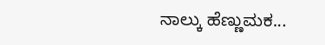ನಾಲ್ಕು ಹೆಣ್ಣುಮಕ...